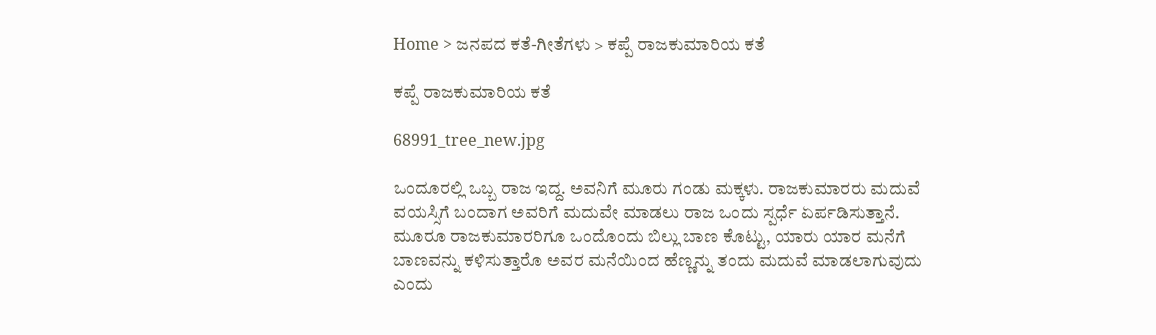Home > ಜನಪದ ಕತೆ-ಗೀತೆಗಳು > ಕಪ್ಪೆ ರಾಜಕುಮಾರಿಯ ಕತೆ

ಕಪ್ಪೆ ರಾಜಕುಮಾರಿಯ ಕತೆ

68991_tree_new.jpg

ಒಂದೂರಲ್ಲಿ ಒಬ್ಬ ರಾಜ ಇದ್ದ. ಅವನಿಗೆ ಮೂರು ಗಂಡು ಮಕ್ಕಳು. ರಾಜಕುಮಾರರು ಮದುವೆ ವಯಸ್ಸಿಗೆ ಬಂದಾಗ ಅವರಿಗೆ ಮದುವೇ ಮಾಡಲು ರಾಜ ಒಂದು ಸ್ಪರ್ಧೆ ಏರ್ಪಡಿಸುತ್ತಾನೆ. ಮೂರೂ ರಾಜಕುಮಾರರಿಗೂ ಒಂದೊಂದು ಬಿಲ್ಲು ಬಾಣ ಕೊಟ್ಟು, ಯಾರು ಯಾರ ಮನೆಗೆ ಬಾಣವನ್ನು ಕಳಿಸುತ್ತಾರೊ ಅವರ ಮನೆಯಿಂದ ಹೆಣ್ಣನ್ನು ತಂದು ಮದುವೆ ಮಾಡಲಾಗುವುದು ಎಂದು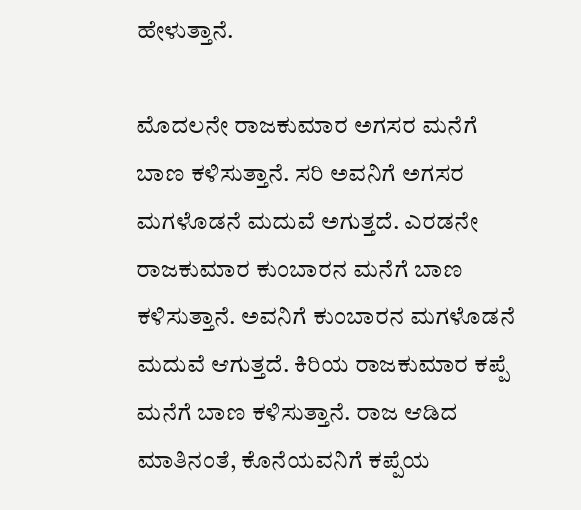ಹೇಳುತ್ತಾನೆ.

ಮೊದಲನೇ ರಾಜಕುಮಾರ ಅಗಸರ ಮನೆಗೆ ಬಾಣ ಕಳಿಸುತ್ತಾನೆ. ಸರಿ ಅವನಿಗೆ ಅಗಸರ ಮಗಳೊಡನೆ ಮದುವೆ ಅಗುತ್ತದೆ. ಎರಡನೇ ರಾಜಕುಮಾರ ಕುಂಬಾರನ ಮನೆಗೆ ಬಾಣ ಕಳಿಸುತ್ತಾನೆ. ಅವನಿಗೆ ಕುಂಬಾರನ ಮಗಳೊಡನೆ ಮದುವೆ ಆಗುತ್ತದೆ. ಕಿರಿಯ ರಾಜಕುಮಾರ ಕಪ್ಪೆ ಮನೆಗೆ ಬಾಣ ಕಳಿಸುತ್ತಾನೆ. ರಾಜ ಆಡಿದ ಮಾತಿನಂತೆ, ಕೊನೆಯವನಿಗೆ ಕಪ್ಪೆಯ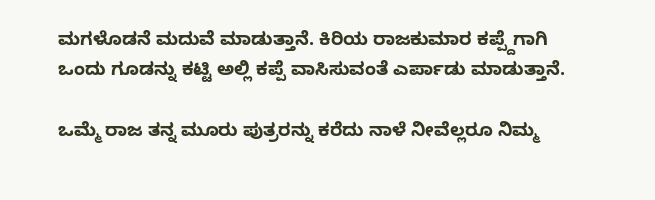ಮಗಳೊಡನೆ ಮದುವೆ ಮಾಡುತ್ತಾನೆ. ಕಿರಿಯ ರಾಜಕುಮಾರ ಕಪ್ಪ್ದೆಗಾಗಿ ಒಂದು ಗೂಡನ್ನು ಕಟ್ಟಿ ಅಲ್ಲಿ ಕಪ್ಪೆ ವಾಸಿಸುವಂತೆ ಎರ್ಪಾಡು ಮಾಡುತ್ತಾನೆ.

ಒಮ್ಮೆ ರಾಜ ತನ್ನ ಮೂರು ಪುತ್ರರನ್ನು ಕರೆದು ನಾಳೆ ನೀವೆಲ್ಲರೂ ನಿಮ್ಮ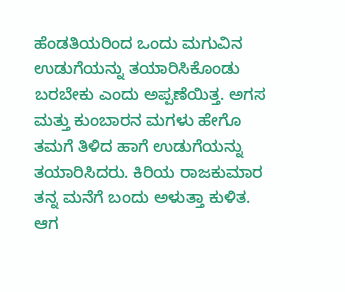ಹೆಂಡತಿಯರಿಂದ ಒಂದು ಮಗುವಿನ ಉಡುಗೆಯನ್ನು ತಯಾರಿಸಿಕೊಂಡು ಬರಬೇಕು ಎಂದು ಅಪ್ಪಣೆಯಿತ್ತ. ಅಗಸ ಮತ್ತು ಕುಂಬಾರನ ಮಗಳು ಹೇಗೊ ತಮಗೆ ತಿಳಿದ ಹಾಗೆ ಉಡುಗೆಯನ್ನು  ತಯಾರಿಸಿದರು. ಕಿರಿಯ ರಾಜಕುಮಾರ ತನ್ನ ಮನೆಗೆ ಬಂದು ಅಳುತ್ತಾ ಕುಳಿತ. ಆಗ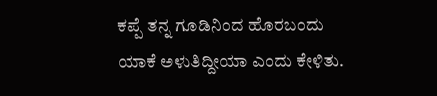ಕಪ್ಪೆ ತನ್ನ ಗೂಡಿನಿಂದ ಹೊರಬಂದು ಯಾಕೆ ಅಳುತಿದ್ದೀಯಾ ಎಂದು ಕೇಳಿತು.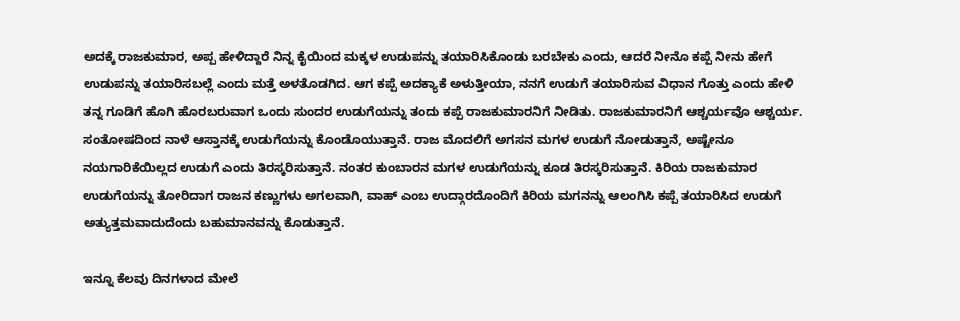ಅದಕ್ಕೆ ರಾಜಕುಮಾರ, ಅಪ್ಪ ಹೇಳಿದ್ದಾರೆ ನಿನ್ನ ಕೈಯಿಂದ ಮಕ್ಕಳ ಉಡುಪನ್ನು ತಯಾರಿಸಿಕೊಂಡು ಬರಬೇಕು ಎಂದು, ಆದರೆ ನೀನೊ ಕಪ್ಪೆ ನೀನು ಹೇಗೆ ಉಡುಪನ್ನು ತಯಾರಿಸಬಲ್ಲೆ ಎಂದು ಮತ್ತೆ ಅಳತೊಡಗಿದ. ಆಗ ಕಪ್ಪೆ ಅದಕ್ಯಾಕೆ ಅಳುತ್ತೀಯಾ, ನನಗೆ ಉಡುಗೆ ತಯಾರಿಸುವ ವಿಧಾನ ಗೊತ್ತು ಎಂದು ಹೇಳಿ ತನ್ನ ಗೂಡಿಗೆ ಹೊಗಿ ಹೊರಬರುವಾಗ ಒಂದು ಸುಂದರ ಉಡುಗೆಯನ್ನು ತಂದು ಕಪ್ಪೆ ರಾಜಕುಮಾರನಿಗೆ ನೀಡಿತು. ರಾಜಕುಮಾರನಿಗೆ ಆಶ್ಚರ್ಯವೊ ಆಶ್ಚರ್ಯ. ಸಂತೋಷದಿಂದ ನಾಳೆ ಆಸ್ತಾನಕ್ಕೆ ಉಡುಗೆಯನ್ನು ಕೊಂಡೊಯುತ್ತಾನೆ. ರಾಜ ಮೊದಲಿಗೆ ಅಗಸನ ಮಗಳ ಉಡುಗೆ ನೋಡುತ್ತಾನೆ, ಅಷ್ಟೇನೂ ನಯಗಾರಿಕೆಯಿಲ್ಲದ ಉಡುಗೆ ಎಂದು ತಿರಸ್ಕರಿಸುತ್ತಾನೆ. ನಂತರ ಕುಂಬಾರನ ಮಗಳ ಉಡುಗೆಯನ್ನು ಕೂಡ ತಿರಸ್ಕರಿಸುತ್ತಾನೆ. ಕಿರಿಯ ರಾಜಕುಮಾರ ಉಡುಗೆಯನ್ನು ತೋರಿದಾಗ ರಾಜನ ಕಣ್ಣುಗಳು ಅಗಲವಾಗಿ, ವಾಹ್ ಎಂಬ ಉದ್ಗಾರದೊಂದಿಗೆ ಕಿರಿಯ ಮಗನನ್ನು ಆಲಂಗಿಸಿ ಕಪ್ಪೆ ತಯಾರಿಸಿದ ಉಡುಗೆ ಅತ್ಯುತ್ತಮವಾದುದೆಂದು ಬಹುಮಾನವನ್ನು ಕೊಡುತ್ತಾನೆ.

ಇನ್ನೂ ಕೆಲವು ದಿನಗಳಾದ ಮೇಲೆ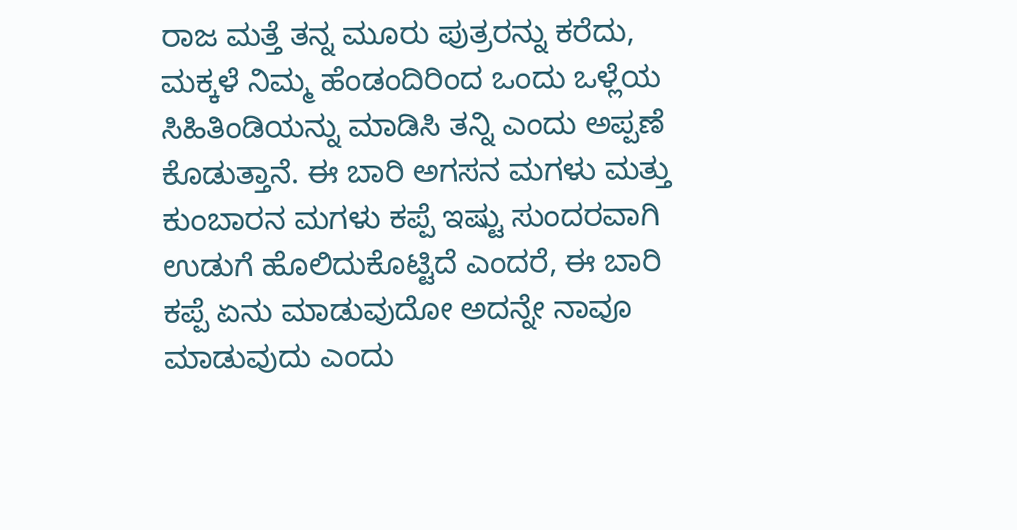ರಾಜ ಮತ್ತೆ ತನ್ನ ಮೂರು ಪುತ್ರರನ್ನು ಕರೆದು, ಮಕ್ಕಳೆ ನಿಮ್ಮ ಹೆಂಡಂದಿರಿಂದ ಒಂದು ಒಳ್ಲೆಯ ಸಿಹಿತಿಂಡಿಯನ್ನು ಮಾಡಿಸಿ ತನ್ನಿ ಎಂದು ಅಪ್ಪಣೆ ಕೊಡುತ್ತಾನೆ. ಈ ಬಾರಿ ಅಗಸನ ಮಗಳು ಮತ್ತು ಕುಂಬಾರನ ಮಗಳು ಕಪ್ಪೆ ಇಷ್ಟು ಸುಂದರವಾಗಿ ಉಡುಗೆ ಹೊಲಿದುಕೊಟ್ಟಿದೆ ಎಂದರೆ, ಈ ಬಾರಿ ಕಪ್ಪೆ ಏನು ಮಾಡುವುದೋ ಅದನ್ನೇ ನಾವೂ ಮಾಡುವುದು ಎಂದು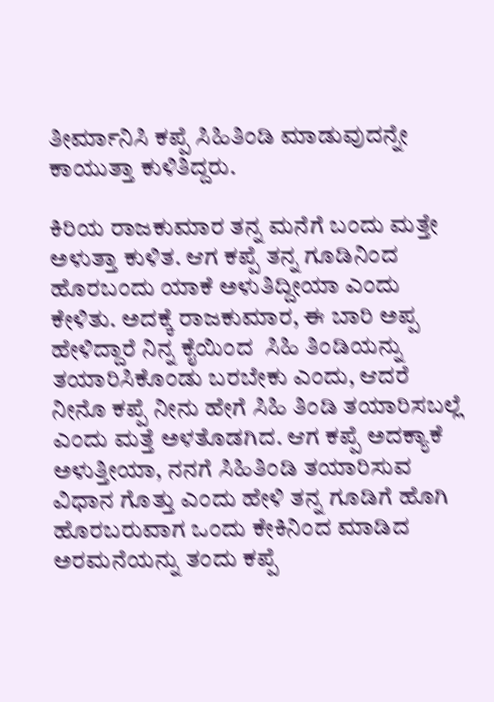ತೀರ್ಮಾನಿಸಿ ಕಪ್ಪೆ ಸಿಹಿತಿಂಡಿ ಮಾಡುವುದನ್ನೇ ಕಾಯುತ್ತಾ ಕುಳಿತಿದ್ದರು.

ಕಿರಿಯ ರಾಜಕುಮಾರ ತನ್ನ ಮನೆಗೆ ಬಂದು ಮತ್ತೇ ಅಳುತ್ತಾ ಕುಳಿತ. ಆಗ ಕಪ್ಪೆ ತನ್ನ ಗೂಡಿನಿಂದ ಹೊರಬಂದು ಯಾಕೆ ಅಳುತಿದ್ದೀಯಾ ಎಂದು ಕೇಳಿತು. ಅದಕ್ಕೆ ರಾಜಕುಮಾರ, ಈ ಬಾರಿ ಅಪ್ಪ ಹೇಳಿದ್ದಾರೆ ನಿನ್ನ ಕೈಯಿಂದ  ಸಿಹಿ ತಿಂಡಿಯನ್ನು ತಯಾರಿಸಿಕೊಂಡು ಬರಬೇಕು ಎಂದು, ಆದರೆ ನೀನೊ ಕಪ್ಪೆ ನೀನು ಹೇಗೆ ಸಿಹಿ ತಿಂಡಿ ತಯಾರಿಸಬಲ್ಲೆ ಎಂದು ಮತ್ತೆ ಅಳತೊಡಗಿದ. ಆಗ ಕಪ್ಪೆ ಅದಕ್ಯಾಕೆ ಅಳುತ್ತೀಯಾ, ನನಗೆ ಸಿಹಿತಿಂಡಿ ತಯಾರಿಸುವ ವಿಧಾನ ಗೊತ್ತು ಎಂದು ಹೇಳಿ ತನ್ನ ಗೂಡಿಗೆ ಹೊಗಿ ಹೊರಬರುವಾಗ ಒಂದು ಕೇಕಿನಿಂದ ಮಾಡಿದ ಅರಮನೆಯನ್ನು ತಂದು ಕಪ್ಪೆ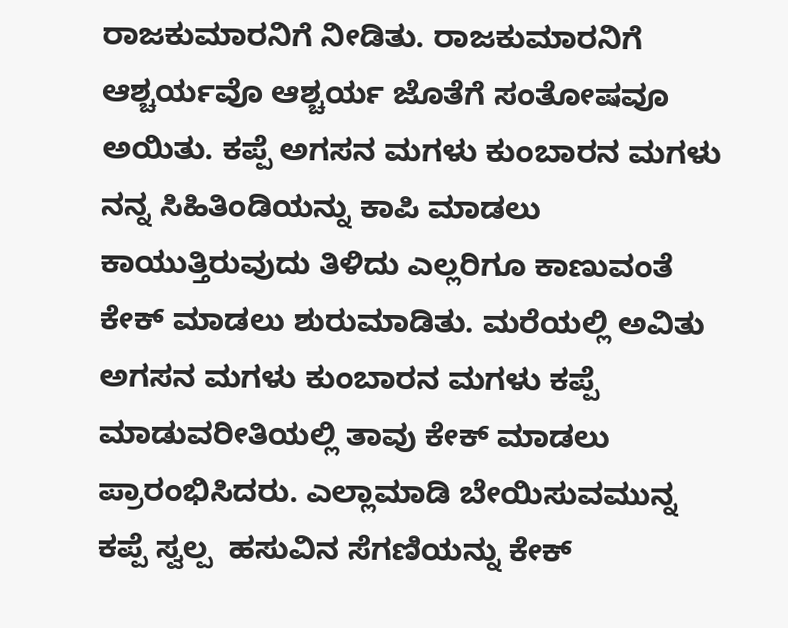ರಾಜಕುಮಾರನಿಗೆ ನೀಡಿತು. ರಾಜಕುಮಾರನಿಗೆ ಆಶ್ಚರ್ಯವೊ ಆಶ್ಚರ್ಯ ಜೊತೆಗೆ ಸಂತೋಷವೂ ಅಯಿತು. ಕಪ್ಪೆ ಅಗಸನ ಮಗಳು ಕುಂಬಾರನ ಮಗಳು ನನ್ನ ಸಿಹಿತಿಂಡಿಯನ್ನು ಕಾಪಿ ಮಾಡಲು ಕಾಯುತ್ತಿರುವುದು ತಿಳಿದು ಎಲ್ಲರಿಗೂ ಕಾಣುವಂತೆ ಕೇಕ್ ಮಾಡಲು ಶುರುಮಾಡಿತು. ಮರೆಯಲ್ಲಿ ಅವಿತು ಅಗಸನ ಮಗಳು ಕುಂಬಾರನ ಮಗಳು ಕಪ್ಪೆ ಮಾಡುವರೀತಿಯಲ್ಲಿ ತಾವು ಕೇಕ್ ಮಾಡಲು ಪ್ರಾರಂಭಿಸಿದರು. ಎಲ್ಲಾಮಾಡಿ ಬೇಯಿಸುವಮುನ್ನ ಕಪ್ಪೆ ಸ್ವಲ್ಪ  ಹಸುವಿನ ಸೆಗಣಿಯನ್ನು ಕೇಕ್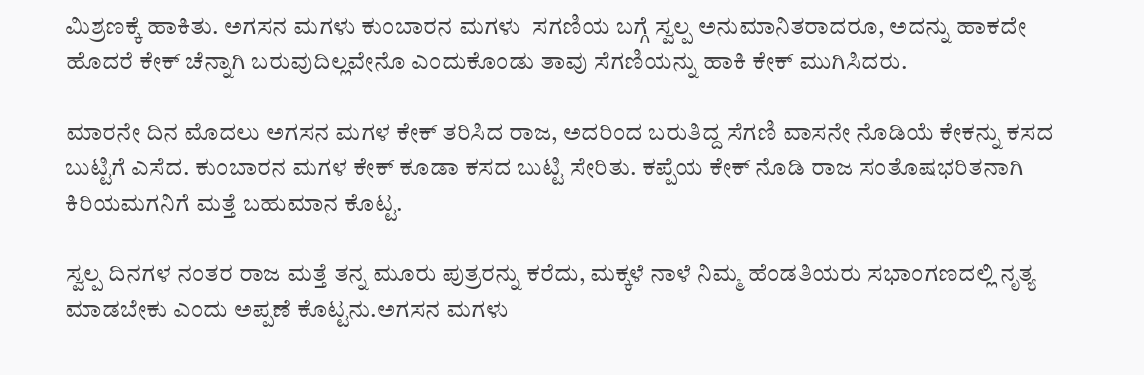ಮಿಶ್ರಣಕ್ಕೆ ಹಾಕಿತು. ಅಗಸನ ಮಗಳು ಕುಂಬಾರನ ಮಗಳು  ಸಗಣಿಯ ಬಗ್ಗೆ ಸ್ವಲ್ಪ ಅನುಮಾನಿತರಾದರೂ, ಅದನ್ನು ಹಾಕದೇ ಹೊದರೆ ಕೇಕ್ ಚೆನ್ನಾಗಿ ಬರುವುದಿಲ್ಲವೇನೊ ಎಂದುಕೊಂಡು ತಾವು ಸೆಗಣಿಯನ್ನು ಹಾಕಿ ಕೇಕ್ ಮುಗಿಸಿದರು.

ಮಾರನೇ ದಿನ ಮೊದಲು ಅಗಸನ ಮಗಳ ಕೇಕ್ ತರಿಸಿದ ರಾಜ, ಅದರಿಂದ ಬರುತಿದ್ದ ಸೆಗಣಿ ವಾಸನೇ ನೊಡಿಯೆ ಕೇಕನ್ನು ಕಸದ ಬುಟ್ಟಿಗೆ ಎಸೆದ. ಕುಂಬಾರನ ಮಗಳ ಕೇಕ್ ಕೂಡಾ ಕಸದ ಬುಟ್ಟಿ ಸೇರಿತು. ಕಪ್ಪೆಯ ಕೇಕ್ ನೊಡಿ ರಾಜ ಸಂತೊಷಭರಿತನಾಗಿ ಕಿರಿಯಮಗನಿಗೆ ಮತ್ತೆ ಬಹುಮಾನ ಕೊಟ್ಟ.

ಸ್ವಲ್ಪ ದಿನಗಳ ನಂತರ ರಾಜ ಮತ್ತೆ ತನ್ನ ಮೂರು ಪುತ್ರರನ್ನು ಕರೆದು, ಮಕ್ಕಳೆ ನಾಳೆ ನಿಮ್ಮ ಹೆಂಡತಿಯರು ಸಭಾಂಗಣದಲ್ಲಿ ನೃತ್ಯ ಮಾಡಬೇಕು ಎಂದು ಅಪ್ಪಣೆ ಕೊಟ್ಟನು.ಅಗಸನ ಮಗಳು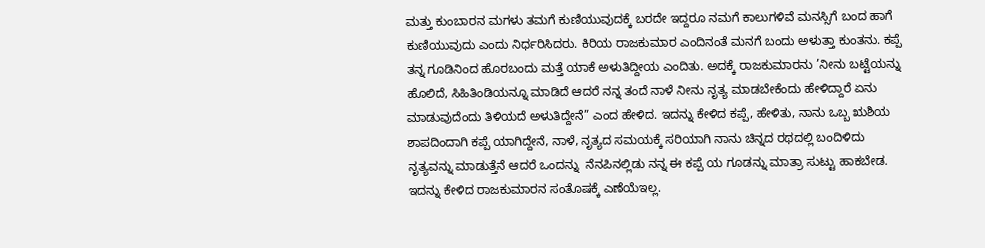ಮತ್ತು ಕುಂಬಾರನ ಮಗಳು ತಮಗೆ ಕುಣಿಯುವುದಕ್ಕೆ ಬರದೇ ಇದ್ದರೂ ನಮಗೆ ಕಾಲುಗಳಿವೆ ಮನಸ್ಸಿಗೆ ಬಂದ ಹಾಗೆ ಕುಣಿಯುವುದು ಎಂದು ನಿರ್ಧರಿಸಿದರು. ಕಿರಿಯ ರಾಜಕುಮಾರ ಎಂದಿನಂತೆ ಮನಗೆ ಬಂದು ಅಳುತ್ತಾ ಕುಂತನು. ಕಪ್ಪೆ ತನ್ನ ಗೂಡಿನಿಂದ ಹೊರಬಂದು ಮತ್ತೆ ಯಾಕೆ ಅಳುತಿದ್ದೀಯ ಎಂದಿತು. ಅದಕ್ಕೆ ರಾಜಕುಮಾರನು ’ನೀನು ಬಟ್ಟೆಯನ್ನು ಹೊಲಿದೆ, ಸಿಹಿತಿಂಡಿಯನ್ನೂ ಮಾಡಿದೆ ಆದರೆ ನನ್ನ ತಂದೆ ನಾಳೆ ನೀನು ನೃತ್ಯ ಮಾಡಬೇಕೆಂದು ಹೇಳಿದ್ದಾರೆ ಏನು ಮಾಡುವುದೆಂದು ತಿಳಿಯದೆ ಅಳುತಿದ್ದೇನೆ” ಎಂದ ಹೇಳಿದ. ಇದನ್ನು ಕೇಳಿದ ಕಪ್ಪೆ, ಹೇಳಿತು, ನಾನು ಒಬ್ಬ ಋಶಿಯ ಶಾಪದಿಂದಾಗಿ ಕಪ್ಪೆ ಯಾಗಿದ್ದೇನೆ, ನಾಳೆ, ನೃತ್ಯದ ಸಮಯಕ್ಕೆ ಸರಿಯಾಗಿ ನಾನು ಚಿನ್ನದ ರಥದಲ್ಲಿ ಬಂದಿಳಿದು ನೃತ್ಯವನ್ನು ಮಾಡುತ್ತೆನೆ ಆದರೆ ಒಂದನ್ನು  ನೆನಪಿನಲ್ಲಿಡು ನನ್ನ ಈ ಕಪ್ಪೆ ಯ ಗೂಡನ್ನು ಮಾತ್ರಾ ಸುಟ್ಟು ಹಾಕಬೇಡ. ಇದನ್ನು ಕೇಳಿದ ರಾಜಕುಮಾರನ ಸಂತೊಷಕ್ಕೆ ಎಣೆಯೆಇಲ್ಲ.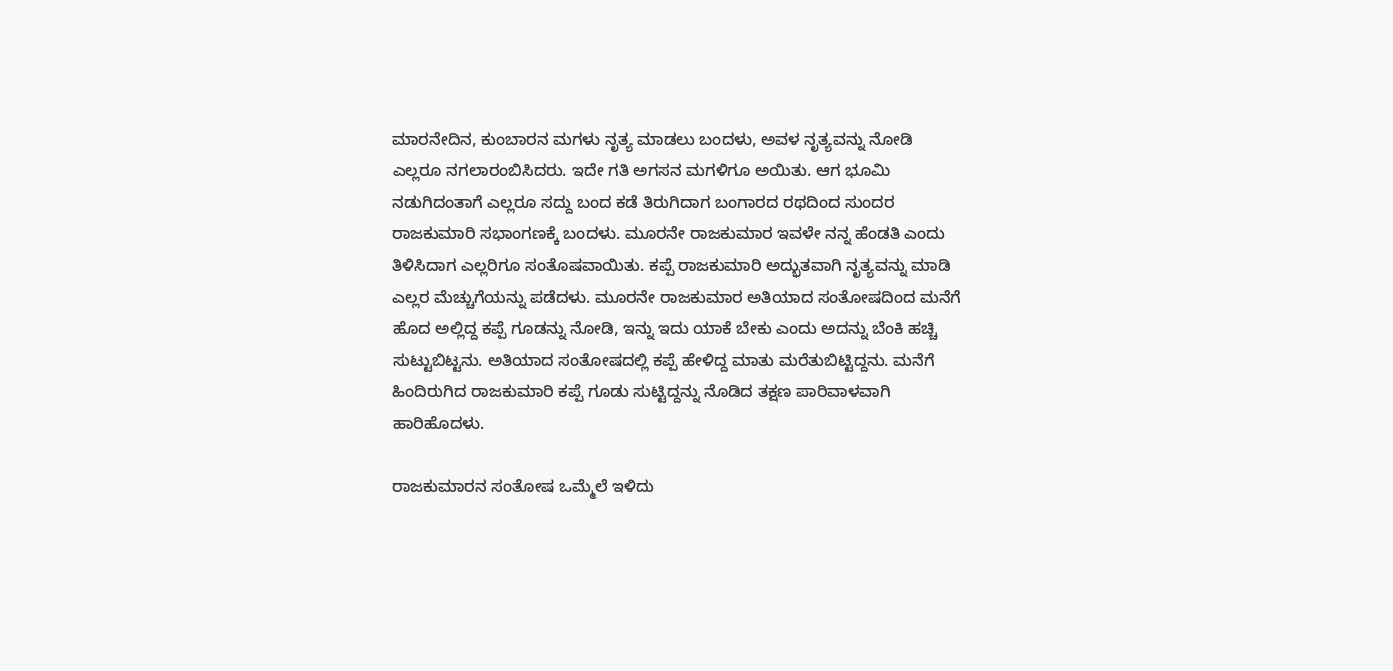ಮಾರನೇದಿನ, ಕುಂಬಾರನ ಮಗಳು ನೃತ್ಯ ಮಾಡಲು ಬಂದಳು, ಅವಳ ನೃತ್ಯವನ್ನು ನೋಡಿ ಎಲ್ಲರೂ ನಗಲಾರಂಬಿಸಿದರು. ಇದೇ ಗತಿ ಅಗಸನ ಮಗಳಿಗೂ ಅಯಿತು. ಆಗ ಭೂಮಿ ನಡುಗಿದಂತಾಗೆ ಎಲ್ಲರೂ ಸದ್ದು ಬಂದ ಕಡೆ ತಿರುಗಿದಾಗ ಬಂಗಾರದ ರಥದಿಂದ ಸುಂದರ ರಾಜಕುಮಾರಿ ಸಭಾಂಗಣಕ್ಕೆ ಬಂದಳು. ಮೂರನೇ ರಾಜಕುಮಾರ ಇವಳೇ ನನ್ನ ಹೆಂಡತಿ ಎಂದು ತಿಳಿಸಿದಾಗ ಎಲ್ಲರಿಗೂ ಸಂತೊಷವಾಯಿತು. ಕಪ್ಪೆ ರಾಜಕುಮಾರಿ ಅದ್ಭುತವಾಗಿ ನೃತ್ಯವನ್ನು ಮಾಡಿ ಎಲ್ಲರ ಮೆಚ್ಚುಗೆಯನ್ನು ಪಡೆದಳು. ಮೂರನೇ ರಾಜಕುಮಾರ ಅತಿಯಾದ ಸಂತೋಷದಿಂದ ಮನೆಗೆ ಹೊದ ಅಲ್ಲಿದ್ದ ಕಪ್ಪೆ ಗೂಡನ್ನು ನೋಡಿ, ಇನ್ನು ಇದು ಯಾಕೆ ಬೇಕು ಎಂದು ಅದನ್ನು ಬೆಂಕಿ ಹಚ್ಚಿ ಸುಟ್ಟುಬಿಟ್ಟನು. ಅತಿಯಾದ ಸಂತೋಷದಲ್ಲಿ ಕಪ್ಪೆ ಹೇಳಿದ್ದ ಮಾತು ಮರೆತುಬಿಟ್ಟಿದ್ದನು. ಮನೆಗೆ ಹಿಂದಿರುಗಿದ ರಾಜಕುಮಾರಿ ಕಪ್ಪೆ ಗೂಡು ಸುಟ್ಟಿದ್ದನ್ನು ನೊಡಿದ ತಕ್ಷಣ ಪಾರಿವಾಳವಾಗಿ ಹಾರಿಹೊದಳು.

ರಾಜಕುಮಾರನ ಸಂತೋಷ ಒಮ್ಮೆಲೆ ಇಳಿದು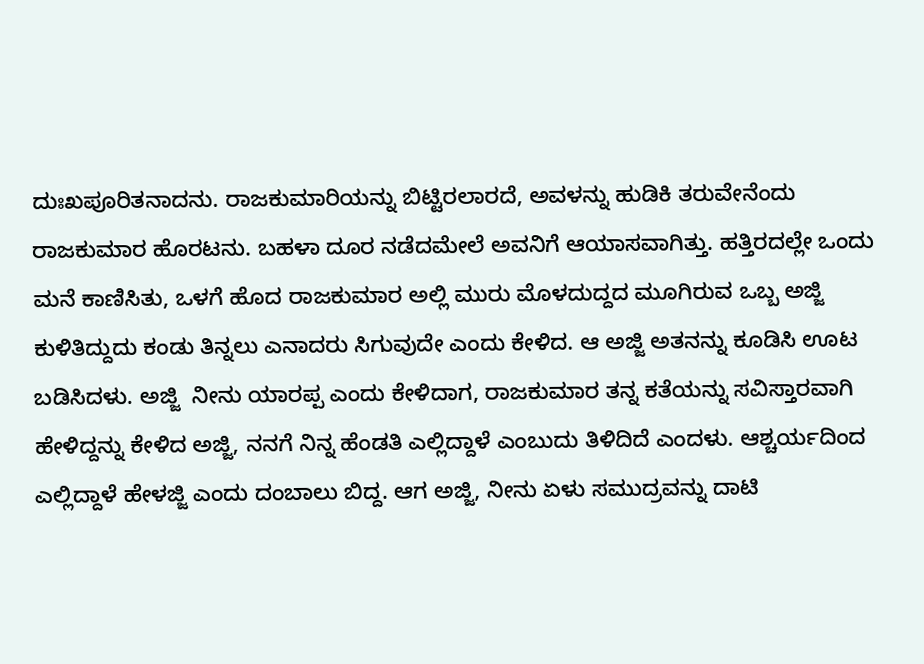ದುಃಖಪೂರಿತನಾದನು. ರಾಜಕುಮಾರಿಯನ್ನು ಬಿಟ್ಟಿರಲಾರದೆ, ಅವಳನ್ನು ಹುಡಿಕಿ ತರುವೇನೆಂದು ರಾಜಕುಮಾರ ಹೊರಟನು. ಬಹಳಾ ದೂರ ನಡೆದಮೇಲೆ ಅವನಿಗೆ ಆಯಾಸವಾಗಿತ್ತು. ಹತ್ತಿರದಲ್ಲೇ ಒಂದು ಮನೆ ಕಾಣಿಸಿತು, ಒಳಗೆ ಹೊದ ರಾಜಕುಮಾರ ಅಲ್ಲಿ ಮುರು ಮೊಳದುದ್ದದ ಮೂಗಿರುವ ಒಬ್ಬ ಅಜ್ಜಿ ಕುಳಿತಿದ್ದುದು ಕಂಡು ತಿನ್ನಲು ಎನಾದರು ಸಿಗುವುದೇ ಎಂದು ಕೇಳಿದ. ಆ ಅಜ್ಜಿ ಅತನನ್ನು ಕೂಡಿಸಿ ಊಟ ಬಡಿಸಿದಳು. ಅಜ್ಜಿ  ನೀನು ಯಾರಪ್ಪ ಎಂದು ಕೇಳಿದಾಗ, ರಾಜಕುಮಾರ ತನ್ನ ಕತೆಯನ್ನು ಸವಿಸ್ತಾರವಾಗಿ ಹೇಳಿದ್ದನ್ನು ಕೇಳಿದ ಅಜ್ಜಿ, ನನಗೆ ನಿನ್ನ ಹೆಂಡತಿ ಎಲ್ಲಿದ್ದಾಳೆ ಎಂಬುದು ತಿಳಿದಿದೆ ಎಂದಳು. ಆಶ್ಚರ್ಯದಿಂದ ಎಲ್ಲಿದ್ದಾಳೆ ಹೇಳಜ್ಜಿ ಎಂದು ದಂಬಾಲು ಬಿದ್ದ. ಆಗ ಅಜ್ಜಿ, ನೀನು ಏಳು ಸಮುದ್ರವನ್ನು ದಾಟಿ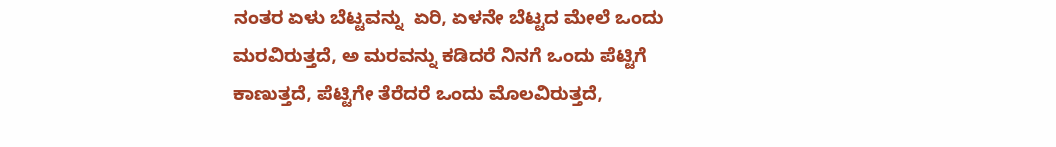ನಂತರ ಏಳು ಬೆಟ್ಟವನ್ನು  ಏರಿ, ಏಳನೇ ಬೆಟ್ಟದ ಮೇಲೆ ಒಂದು ಮರವಿರುತ್ತದೆ, ಅ ಮರವನ್ನು ಕಡಿದರೆ ನಿನಗೆ ಒಂದು ಪೆಟ್ಟಿಗೆ ಕಾಣುತ್ತದೆ, ಪೆಟ್ಟಿಗೇ ತೆರೆದರೆ ಒಂದು ಮೊಲವಿರುತ್ತದೆ,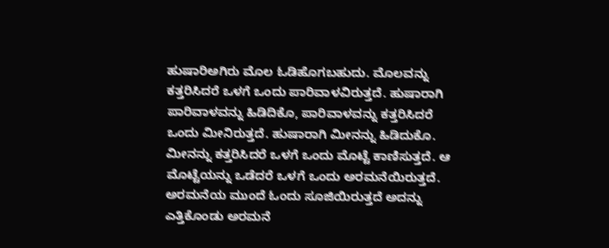ಹುಷಾರಿಅಗಿರು ಮೊಲ ಓಡಿಹೊಗಬಹುದು. ಮೊಲವನ್ನು ಕತ್ತರಿಸಿದರೆ ಒಳಗೆ ಒಂದು ಪಾರಿವಾಳವಿರುತ್ತದೆ. ಹುಷಾರಾಗಿ ಪಾರಿವಾಳವನ್ನು ಹಿಡಿದಿಕೊ, ಪಾರಿವಾಳವನ್ನು ಕತ್ತರಿಸಿದರೆ ಒಂದು ಮೀನಿರುತ್ತದೆ. ಹುಷಾರಾಗಿ ಮೀನನ್ನು ಹಿಡಿದುಕೊ. ಮೀನನ್ನು ಕತ್ತರಿಸಿದರೆ ಒಳಗೆ ಒಂದು ಮೊಟ್ಟೆ ಕಾಣಿಸುತ್ತದೆ. ಆ ಮೊಟ್ಟೆಯನ್ನು ಒಡೆದರೆ ಒಳಗೆ ಒಂದು ಅರಮನೆಯಿರುತ್ತದೆ. ಅರಮನೆಯ ಮುಂದೆ ಓಂದು ಸೂಜಿಯಿರುತ್ತದೆ ಅದನ್ನು ಎತ್ತಿಕೊಂಡು ಅರಮನೆ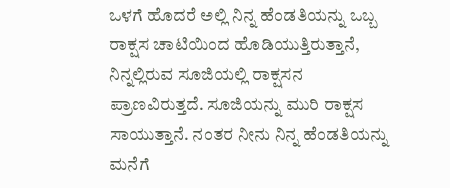ಒಳಗೆ ಹೊದರೆ ಅಲ್ಲಿ ನಿನ್ನ ಹೆಂಡತಿಯನ್ನು ಒಬ್ಬ ರಾಕ್ಷಸ ಚಾಟಿಯಿಂದ ಹೊಡಿಯುತ್ತಿರುತ್ತಾನೆ, ನಿನ್ನಲ್ಲಿರುವ ಸೂಜಿಯಲ್ಲಿ ರಾಕ್ಷಸನ ಪ್ರಾಣವಿರುತ್ತದೆ. ಸೂಜಿಯನ್ನು ಮುರಿ ರಾಕ್ಷಸ ಸಾಯುತ್ತಾನೆ. ನಂತರ ನೀನು ನಿನ್ನ ಹೆಂಡತಿಯನ್ನು ಮನೆಗೆ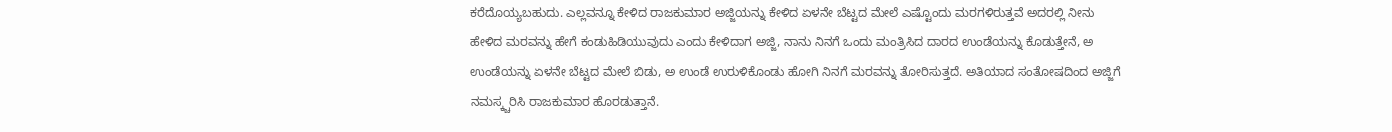ಕರೆದೊಯ್ಯಬಹುದು. ಎಲ್ಲವನ್ನೂ ಕೇಳಿದ ರಾಜಕುಮಾರ ಅಜ್ಜಿಯನ್ನು ಕೇಳಿದ ಏಳನೇ ಬೆಟ್ಟದ ಮೇಲೆ ಎಷ್ಟೊಂದು ಮರಗಳಿರುತ್ತವೆ ಅದರಲ್ಲಿ ನೀನು ಹೇಳಿದ ಮರವನ್ನು ಹೇಗೆ ಕಂಡುಹಿಡಿಯುವುದು ಎಂದು ಕೇಳಿದಾಗ ಅಜ್ಜಿ, ನಾನು ನಿನಗೆ ಒಂದು ಮಂತ್ರಿಸಿದ ದಾರದ ಉಂಡೆಯನ್ನು ಕೊಡುತ್ತೇನೆ, ಅ ಉಂಡೆಯನ್ನು ಏಳನೇ ಬೆಟ್ಟದ ಮೇಲೆ ಬಿಡು, ಅ ಉಂಡೆ ಉರುಳಿಕೊಂಡು ಹೋಗಿ ನಿನಗೆ ಮರವನ್ನು ತೋರಿಸುತ್ತದೆ. ಅತಿಯಾದ ಸಂತೋಷದಿಂದ ಅಜ್ಜಿಗೆ ನಮಸ್ಕ್ಚರಿಸಿ ರಾಜಕುಮಾರ ಹೊರಡುತ್ತಾನೆ.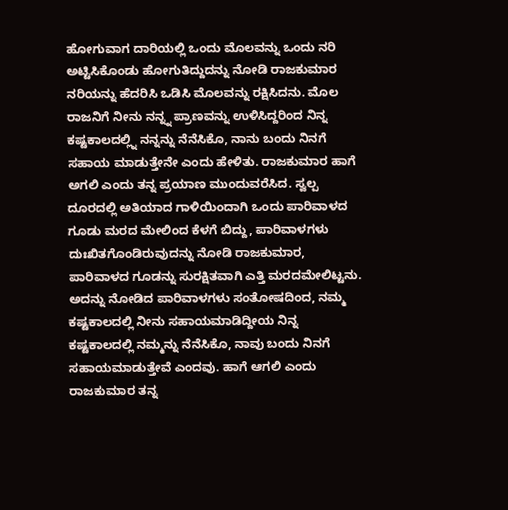ಹೋಗುವಾಗ ದಾರಿಯಲ್ಲಿ ಒಂದು ಮೊಲವನ್ನು ಒಂದು ನರಿ ಅಟ್ಟಿಸಿಕೊಂಡು ಹೋಗುತಿದ್ದುದನ್ನು ನೋಡಿ ರಾಜಕುಮಾರ ನರಿಯನ್ನು ಹೆದರಿಸಿ ಒಡಿಸಿ ಮೊಲವನ್ನು ರಕ್ಷಿಸಿದನು. ಮೊಲ ರಾಜನಿಗೆ ನೀನು ನನ್ನ್ನ ಪ್ರಾಣವನ್ನು ಉಳಿಸಿದ್ದರಿಂದ ನಿನ್ನ ಕಷ್ಟಕಾಲದಲ್ಲ್ನಿ ನನ್ನನ್ನು ನೆನೆಸಿಕೊ, ನಾನು ಬಂದು ನಿನಗೆ ಸಹಾಯ ಮಾಡುತ್ತೇನೇ ಎಂದು ಹೇಳಿತು. ರಾಜಕುಮಾರ ಹಾಗೆ ಅಗಲಿ ಎಂದು ತನ್ನ ಪ್ರಯಾಣ ಮುಂದುವರೆಸಿದ. ಸ್ವಲ್ಪ ದೂರದಲ್ಲಿ ಅತಿಯಾದ ಗಾಳಿಯಿಂದಾಗಿ ಒಂದು ಪಾರಿವಾಳದ ಗೂಡು ಮರದ ಮೇಲಿಂದ ಕೆಳಗೆ ಬಿದ್ದು, ಪಾರಿವಾಳಗಳು ದುಃಖಿತಗೊಂಡಿರುವುದನ್ನು ನೋಡಿ ರಾಜಕುಮಾರ, ಪಾರಿವಾಳದ ಗೂಡನ್ನು ಸುರಕ್ಷಿತವಾಗಿ ಎತ್ತಿ ಮರದಮೇಲಿಟ್ಟನು. ಅದನ್ನು ನೋಡಿದ ಪಾರಿವಾಳಗಳು ಸಂತೋಷದಿಂದ, ನಮ್ಮ ಕಷ್ಟಕಾಲದಲ್ಲಿ ನೀನು ಸಹಾಯಮಾಡಿದ್ದೀಯ ನಿನ್ನ ಕಷ್ಟಕಾಲದಲ್ಲಿ ನಮ್ಮನ್ನು ನೆನೆಸಿಕೊ, ನಾವು ಬಂದು ನಿನಗೆ ಸಹಾಯಮಾಡುತ್ತೇವೆ ಎಂದವು. ಹಾಗೆ ಆಗಲಿ ಎಂದು ರಾಜಕುಮಾರ ತನ್ನ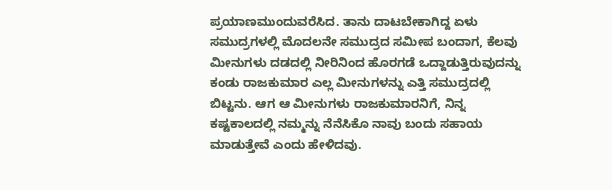ಪ್ರಯಾಣಮುಂದುವರೆಸಿದ. ತಾನು ದಾಟಬೇಕಾಗಿದ್ದ ಏಳು ಸಮುದ್ರಗಳಲ್ಲಿ ಮೊದಲನೇ ಸಮುದ್ರದ ಸಮೀಪ ಬಂದಾಗ, ಕೆಲವು ಮೀನುಗಳು ದಡದಲ್ಲಿ ನೀರಿನಿಂದ ಹೊರಗಡೆ ಒದ್ದಾಡುತ್ತಿರುವುದನ್ನು ಕಂಡು ರಾಜಕುಮಾರ ಎಲ್ಲ ಮೀನುಗಳನ್ನು ಎತ್ತಿ ಸಮುದ್ರದಲ್ಲಿ ಬಿಟ್ಟನು. ಆಗ ಆ ಮೀನುಗಳು ರಾಜಕುಮಾರನಿಗೆ, ನಿನ್ನ ಕಷ್ಟಕಾಲದಲ್ಲಿ ನಮ್ಮನ್ನು ನೆನೆಸಿಕೊ ನಾವು ಬಂದು ಸಹಾಯ ಮಾಡುತ್ತೇವೆ ಎಂದು ಹೇಳಿದವು.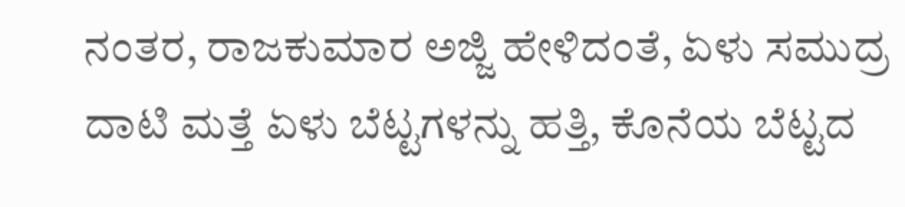ನಂತರ, ರಾಜಕುಮಾರ ಅಜ್ಜಿ ಹೇಳಿದಂತೆ, ಏಳು ಸಮುದ್ರ ದಾಟಿ ಮತ್ತೆ ಏಳು ಬೆಟ್ಟಗಳನ್ನು ಹತ್ತಿ, ಕೊನೆಯ ಬೆಟ್ಟದ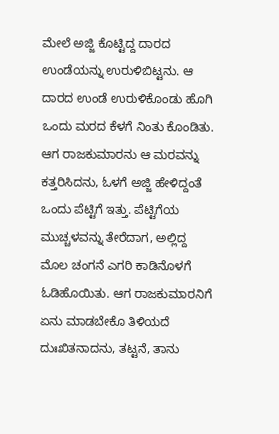ಮೇಲೆ ಅಜ್ಜಿ ಕೊಟ್ಟಿದ್ದ ದಾರದ ಉಂಡೆಯನ್ನು ಉರುಳಿಬಿಟ್ಟನು. ಆ ದಾರದ ಉಂಡೆ ಉರುಳಿಕೊಂಡು ಹೊಗಿ ಒಂದು ಮರದ ಕೆಳಗೆ ನಿಂತು ಕೊಂಡಿತು. ಆಗ ರಾಜಕುಮಾರನು ಆ ಮರವನ್ನು ಕತ್ತರಿಸಿದನು, ಓಳಗೆ ಅಜ್ಜಿ ಹೇಳಿದ್ದಂತೆ ಒಂದು ಪೆಟ್ಟಿಗೆ ಇತ್ತು. ಪೆಟ್ಟಿಗೆಯ ಮುಚ್ಚಳವನ್ನು ತೇರೆದಾಗ, ಅಲ್ಲಿದ್ದ ಮೊಲ ಚಂಗನೆ ಎಗರಿ ಕಾಡಿನೊಳಗೆ ಓಡಿಹೊಯಿತು. ಆಗ ರಾಜಕುಮಾರನಿಗೆ ಏನು ಮಾಡಬೇಕೊ ತಿಳಿಯದೆ ದುಃಖಿತನಾದನು, ತಟ್ಟನೆ, ತಾನು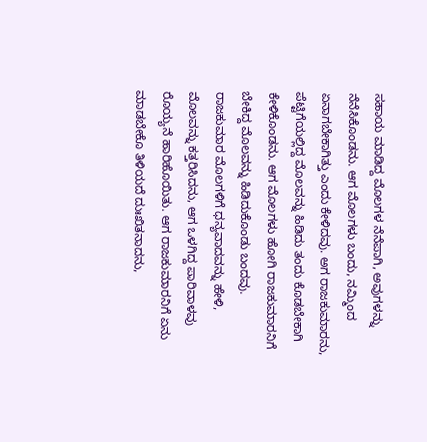ಸಹಾಯ ಮಾಡಿದ್ದ ಮೊಲಗಳ ನೆನೆಪಾಗಿ, ಅವುಗಳನ್ನು ನೆನೆಸಿಕೊಂಡನು. ಆಗ ಮೊಲಗಳು ಬಂದು, ನಮ್ಮಿಂದ ಏನಾಗಬೇಕಾಗಿತ್ತು ಎಂದು ಕೇಳಿದವು. ಅಗ ರಾಜಕುಮಾರನು, ಪೆಟ್ಟಿಗೆಯಲ್ಲಿದ್ದ ಮೊಲವನ್ನು ಹಿಡಿದು ತಂದು ಕೊಡಬೇಕಾಗಿ ಕೇಳಿಕೊಂಡನು. ಆಗ ಮೊಲಗಳು ಹೋಗಿ ರಾಜಕುಮಾರನಿಗೆ ಬೇಕಿದ್ದ ಮೊಲವನ್ನು ಹಿಡಿದುಕೊಂಡು ಬಂದವು. ರಾಜಕುಮಾರ ಮೊಲಗಳಿಗೆ ಧನ್ಯವಾದವನ್ನು ಹೇಳಿ, ಮೊಲವನ್ನು ಕತ್ತರಿಸಿದನು, ಆಗ ಒಳಗಿದ್ದ ಪಾರಿವಾಳವು ರೊಯ್ಯನೆ ಹಾರಿಹೊಯಿತು. ಆಗ ರಾಜಕುಮಾರನಿಗೆ ಏನು ಮಾಡಬೇಕೊ ತಿಳಿಯದೆ ದುಃಖಿತನಾದನು,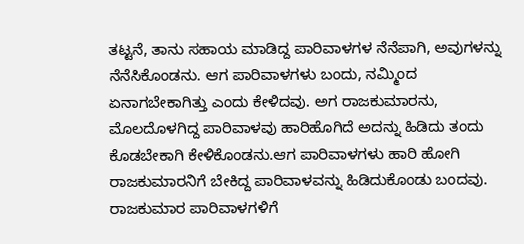ತಟ್ಟನೆ, ತಾನು ಸಹಾಯ ಮಾಡಿದ್ದ ಪಾರಿವಾಳಗಳ ನೆನೆಪಾಗಿ, ಅವುಗಳನ್ನು ನೆನೆಸಿಕೊಂಡನು. ಆಗ ಪಾರಿವಾಳಗಳು ಬಂದು, ನಮ್ಮಿಂದ ಏನಾಗಬೇಕಾಗಿತ್ತು ಎಂದು ಕೇಳಿದವು. ಅಗ ರಾಜಕುಮಾರನು, ಮೊಲದೊಳಗಿದ್ದ ಪಾರಿವಾಳವು ಹಾರಿಹೊಗಿದೆ ಅದನ್ನು ಹಿಡಿದು ತಂದು ಕೊಡಬೇಕಾಗಿ ಕೇಳಿಕೊಂಡನು.ಆಗ ಪಾರಿವಾಳಗಳು ಹಾರಿ ಹೋಗಿ ರಾಜಕುಮಾರನಿಗೆ ಬೇಕಿದ್ದ ಪಾರಿವಾಳವನ್ನು ಹಿಡಿದುಕೊಂಡು ಬಂದವು. ರಾಜಕುಮಾರ ಪಾರಿವಾಳಗಳಿಗೆ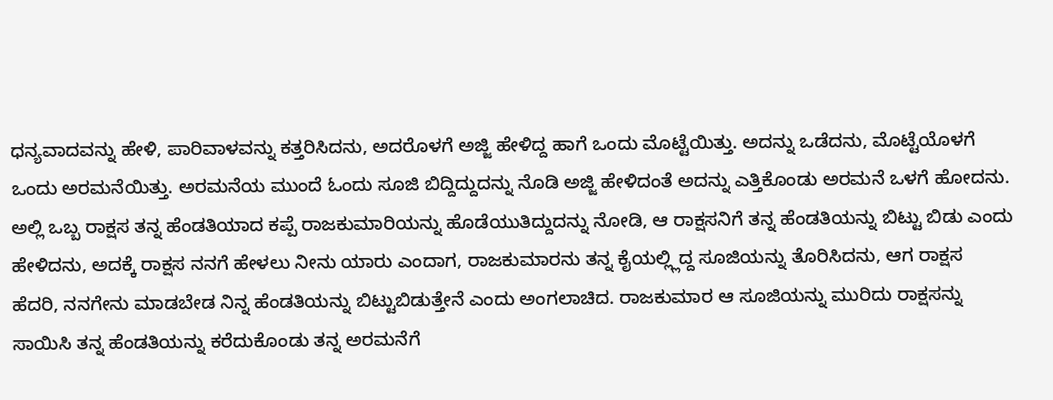ಧನ್ಯವಾದವನ್ನು ಹೇಳಿ, ಪಾರಿವಾಳವನ್ನು ಕತ್ತರಿಸಿದನು, ಅದರೊಳಗೆ ಅಜ್ಜಿ ಹೇಳಿದ್ದ ಹಾಗೆ ಒಂದು ಮೊಟ್ಟೆಯಿತ್ತು. ಅದನ್ನು ಒಡೆದನು, ಮೊಟ್ಟೆಯೊಳಗೆ ಒಂದು ಅರಮನೆಯಿತ್ತು. ಅರಮನೆಯ ಮುಂದೆ ಓಂದು ಸೂಜಿ ಬಿದ್ದಿದ್ದುದನ್ನು ನೊಡಿ ಅಜ್ಜಿ ಹೇಳಿದಂತೆ ಅದನ್ನು ಎತ್ತಿಕೊಂಡು ಅರಮನೆ ಒಳಗೆ ಹೋದನು. ಅಲ್ಲಿ ಒಬ್ಬ ರಾಕ್ಷಸ ತನ್ನ ಹೆಂಡತಿಯಾದ ಕಪ್ಪೆ ರಾಜಕುಮಾರಿಯನ್ನು ಹೊಡೆಯುತಿದ್ದುದನ್ನು ನೋಡಿ, ಆ ರಾಕ್ಷಸನಿಗೆ ತನ್ನ ಹೆಂಡತಿಯನ್ನು ಬಿಟ್ಟು ಬಿಡು ಎಂದು ಹೇಳಿದನು, ಅದಕ್ಕೆ ರಾಕ್ಷಸ ನನಗೆ ಹೇಳಲು ನೀನು ಯಾರು ಎಂದಾಗ, ರಾಜಕುಮಾರನು ತನ್ನ ಕೈಯಲ್ಲ್ಲಿದ್ದ ಸೂಜಿಯನ್ನು ತೊರಿಸಿದನು, ಆಗ ರಾಕ್ಷಸ ಹೆದರಿ, ನನಗೇನು ಮಾಡಬೇಡ ನಿನ್ನ ಹೆಂಡತಿಯನ್ನು ಬಿಟ್ಟುಬಿಡುತ್ತೇನೆ ಎಂದು ಅಂಗಲಾಚಿದ. ರಾಜಕುಮಾರ ಆ ಸೂಜಿಯನ್ನು ಮುರಿದು ರಾಕ್ಷಸನ್ನು ಸಾಯಿಸಿ ತನ್ನ ಹೆಂಡತಿಯನ್ನು ಕರೆದುಕೊಂಡು ತನ್ನ ಅರಮನೆಗೆ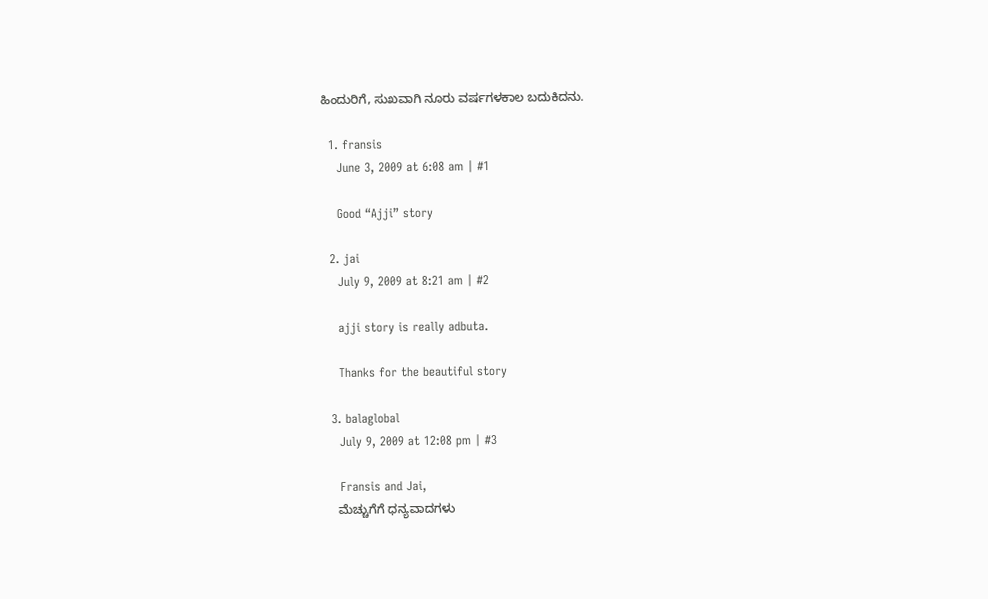ಹಿಂದುರಿಗೆ, ಸುಖವಾಗಿ ನೂರು ವರ್ಷಗಳಕಾಲ ಬದುಕಿದನು.

  1. fransis
    June 3, 2009 at 6:08 am | #1

    Good “Ajji” story

  2. jai
    July 9, 2009 at 8:21 am | #2

    ajji story is really adbuta.

    Thanks for the beautiful story

  3. balaglobal
    July 9, 2009 at 12:08 pm | #3

    Fransis and Jai,
    ಮೆಚ್ಚುಗೆಗೆ ಧನ್ಯವಾದಗಳು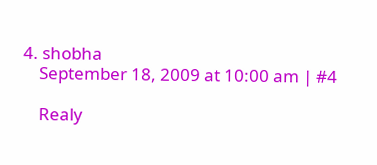4. shobha
    September 18, 2009 at 10:00 am | #4

    Realy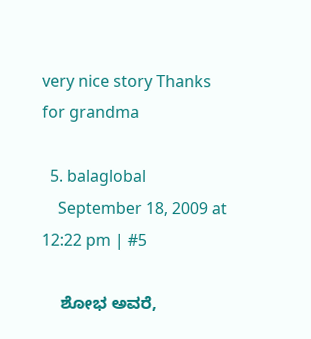very nice story Thanks for grandma

  5. balaglobal
    September 18, 2009 at 12:22 pm | #5

    ಶೋಭ ಅವರೆ,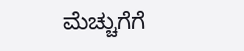ಮೆಚ್ಚುಗೆಗೆ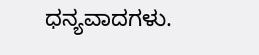ಧನ್ಯವಾದಗಳು.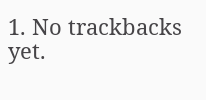1. No trackbacks yet.